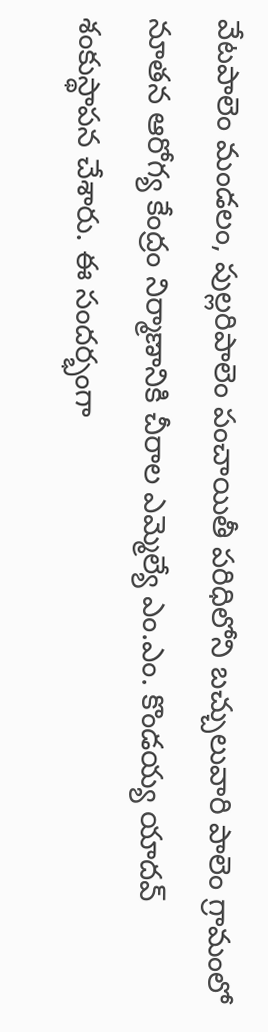వేటపాలెం మండలం, పుల్లరిపాలెం పంచాయితీ పరిధిలోని బచ్చులువారి పాలెం గ్రామంలో నూతన ఆరోగ్య కేంద్రం నిర్మాణానికి చీరాల ఎమ్మెల్యే ఎం.ఎం. కొండయ్య యాదవ్ శంకుస్థాపన చేశారు. ఈ సందర్భంగా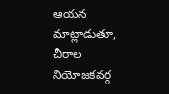ఆయన మాట్లాడుతూ, చీరాల నియోజకవర్గ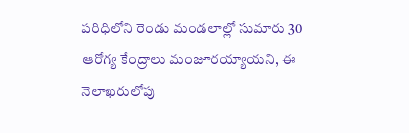పరిధిలోని రెండు మండలాల్లో సుమారు 30 ఆరోగ్య కేంద్రాలు మంజూరయ్యాయని, ఈ నెలాఖరులోపు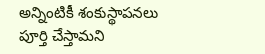అన్నింటికీ శంకుస్థాపనలు పూర్తి చేస్తామని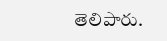తెలిపారు.